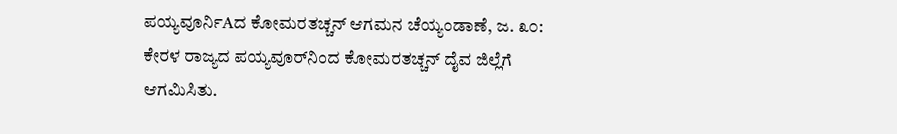ಪಯ್ಯವೂರ್ನಿAದ ಕೋಮರತಚ್ಚನ್ ಆಗಮನ ಚೆಯ್ಯಂಡಾಣೆ, ಜ. ೩೦: ಕೇರಳ ರಾಜ್ಯದ ಪಯ್ಯವೂರ್‌ನಿಂದ ಕೋಮರತಚ್ಚನ್ ದೈವ ಜಿಲ್ಲೆಗೆ ಆಗಮಿಸಿತು.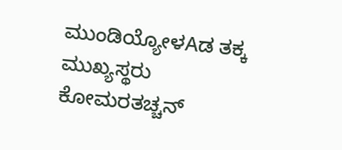ಮುಂಡಿಯ್ಯೋಳAಡ ತಕ್ಕ ಮುಖ್ಯಸ್ಥರು ಕೋಮರತಚ್ಚನ್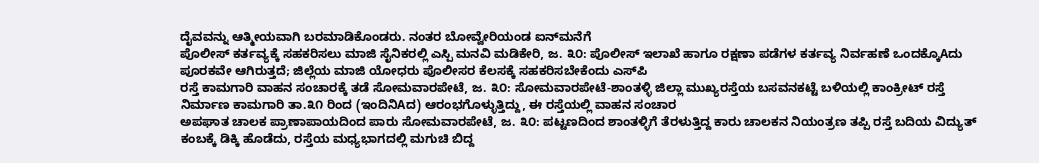ದೈವವನ್ನು ಆತ್ಮೀಯವಾಗಿ ಬರಮಾಡಿಕೊಂಡರು. ನಂತರ ಬೋವ್ವೇರಿಯಂಡ ಐನ್‌ಮನೆಗೆ
ಪೊಲೀಸ್ ಕರ್ತವ್ಯಕ್ಕೆ ಸಹಕರಿಸಲು ಮಾಜಿ ಸೈನಿಕರಲ್ಲಿ ಎಸ್ಪಿ ಮನವಿ ಮಡಿಕೇರಿ, ಜ. ೩೦: ಪೊಲೀಸ್ ಇಲಾಖೆ ಹಾಗೂ ರಕ್ಷಣಾ ಪಡೆಗಳ ಕರ್ತವ್ಯ ನಿರ್ವಹಣೆ ಒಂದಕ್ಕೊAದು ಪೂರಕವೇ ಆಗಿರುತ್ತದೆ; ಜಿಲ್ಲೆಯ ಮಾಜಿ ಯೋಧರು ಪೊಲೀಸರ ಕೆಲಸಕ್ಕೆ ಸಹಕರಿಸಬೇಕೆಂದು ಎಸ್‌ಪಿ
ರಸ್ತೆ ಕಾಮಗಾರಿ ವಾಹನ ಸಂಚಾರಕ್ಕೆ ತಡೆ ಸೋಮವಾರಪೇಟೆ, ಜ. ೩೦: ಸೋಮವಾರಪೇಟೆ-ಶಾಂತಳ್ಳಿ ಜಿಲ್ಲಾ ಮುಖ್ಯರಸ್ತೆಯ ಬಸವನಕಟ್ಟೆ ಬಳಿಯಲ್ಲಿ ಕಾಂಕ್ರೀಟ್ ರಸ್ತೆ ನಿರ್ಮಾಣ ಕಾಮಗಾರಿ ತಾ.೩೧ ರಿಂದ (ಇಂದಿನಿAದ) ಆರಂಭಗೊಳ್ಳುತ್ತಿದ್ದು, ಈ ರಸ್ತೆಯಲ್ಲಿ ವಾಹನ ಸಂಚಾರ
ಅಪಘಾತ ಚಾಲಕ ಪ್ರಾಣಾಪಾಯದಿಂದ ಪಾರು ಸೋಮವಾರಪೇಟೆ, ಜ. ೩೦: ಪಟ್ಟಣದಿಂದ ಶಾಂತಳ್ಳಿಗೆ ತೆರಳುತ್ತಿದ್ದ ಕಾರು ಚಾಲಕನ ನಿಯಂತ್ರಣ ತಪ್ಪಿ ರಸ್ತೆ ಬದಿಯ ವಿದ್ಯುತ್ ಕಂಬಕ್ಕೆ ಡಿಕ್ಕಿ ಹೊಡೆದು, ರಸ್ತೆಯ ಮಧ್ಯಭಾಗದಲ್ಲಿ ಮಗುಚಿ ಬಿದ್ದ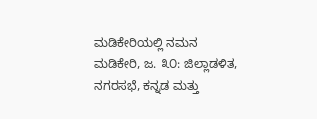ಮಡಿಕೇರಿಯಲ್ಲಿ ನಮನ ಮಡಿಕೇರಿ, ಜ. ೩೦: ಜಿಲ್ಲಾಡಳಿತ, ನಗರಸಭೆ, ಕನ್ನಡ ಮತ್ತು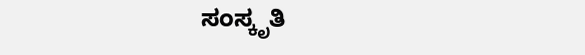ಸಂಸ್ಕೃತಿ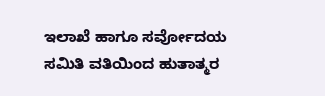ಇಲಾಖೆ ಹಾಗೂ ಸರ್ವೋದಯ ಸಮಿತಿ ವತಿಯಿಂದ ಹುತಾತ್ಮರ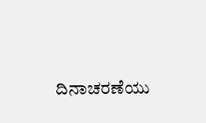ದಿನಾಚರಣೆಯು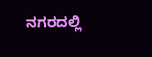ನಗರದಲ್ಲಿ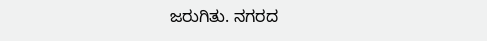ಜರುಗಿತು. ನಗರದ